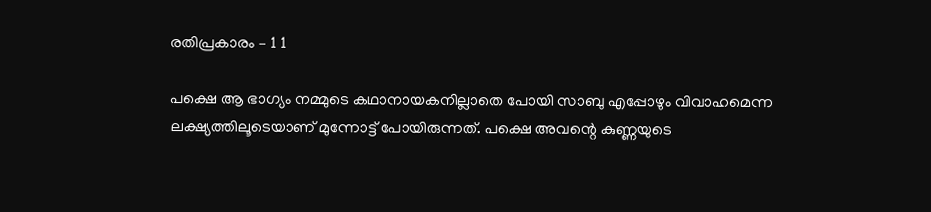രതിപ്രകാരം – 1 1

പക്ഷെ ആ ഭാഗ്യം നമ്മുടെ കഥാനായകനില്ലാതെ പോയി സാബു എപ്പോഴും വിവാഹമെന്ന ലക്ഷ്യത്തിലൂടെയാണ് മുന്നോട്ട് പോയിരുന്നത്. പക്ഷെ അവന്റെ കുണ്ണയുടെ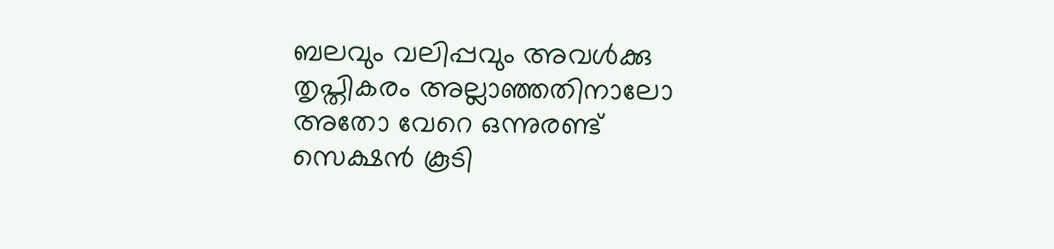ബലവും വലിപ്പവും അവൾക്കു തൃപ്തികരം അല്ലാഞ്ഞതിനാലോ അതോ വേറെ ഒന്നുരണ്ട് സെക്ഷൻ കൂടി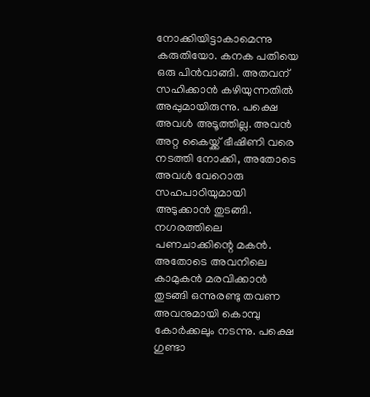നോക്കിയിട്ടാകാമെന്നു കരുതിയോ. കനക പതിയെ ഒരു പിൻവാങ്ങി. അതവന് സഹിക്കാൻ കഴിയുന്നതിൽ അപ്പുമായിരുന്നു. പക്ഷെ അവൾ അടൂത്തില്ല. അവൻ അറ്റ കൈയ്ക്ക് ഭീഷിണി വരെ നടത്തി നോക്കി, അതോടെ അവൾ വേറൊരു സഹപാഠിയുമായി അടുക്കാൻ തുടങ്ങി. നഗരത്തിലെ പണചാക്കിന്റെ മകൻ. അതോടെ അവനിലെ കാമുകൻ മരവിക്കാൻ തുടങ്ങി ഒന്നുരണ്ടു തവണ അവനുമായി കൊമ്പു കോർക്കലും നടന്നു. പക്ഷെ ഗുണ്ടാ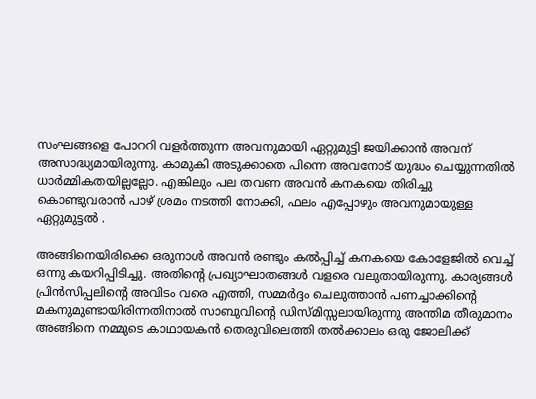സംഘങ്ങളെ പോററി വളർത്തുന്ന അവനുമായി ഏറ്റുമുട്ടി ജയിക്കാൻ അവന് അസാദ്ധ്യമായിരുന്നു. കാമുകി അടുക്കാതെ പിന്നെ അവനോട് യുദ്ധം ചെയ്യുന്നതിൽ ധാർമ്മികതയില്ലല്ലോ. എങ്കിലും പല തവണ അവൻ കനകയെ തിരിച്ചു കൊണ്ടുവരാൻ പാഴ് ശ്രമം നടത്തി നോക്കി, ഫലം എപ്പോഴും അവനുമായുള്ള ഏറ്റുമുട്ടൽ .

അങ്ങിനെയിരിക്കെ ഒരുനാൾ അവൻ രണ്ടും കൽപ്പിച്ച് കനകയെ കോളേജിൽ വെച്ച് ഒന്നു കയറിപ്പിടിച്ചു. അതിന്റെ പ്രഖ്യാഘാതങ്ങൾ വളരെ വലുതായിരുന്നു. കാര്യങ്ങൾ പ്രിൻസിപ്പലിന്റെ അവിടം വരെ എത്തി, സമ്മർദ്ദം ചെലുത്താൻ പണച്ചാക്കിന്റെ മകനുമുണ്ടായിരിന്നതിനാൽ സാബുവിന്റെ ഡിസ്മിസ്സലായിരുന്നു അന്തിമ തീരുമാനം അങ്ങിനെ നമ്മുടെ കാഥായകൻ തെരുവിലെത്തി തല്‍ക്കാലം ഒരു ജോലിക്ക്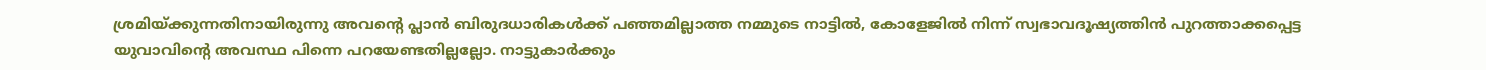ശ്രമിയ്ക്കുന്നതിനായിരുന്നു അവന്റെ പ്ലാൻ ബിരുദധാരികൾക്ക് പഞ്ഞമില്ലാത്ത നമ്മുടെ നാട്ടിൽ, കോളേജിൽ നിന്ന് സ്വഭാവദൂഷ്യത്തിൻ പുറത്താക്കപ്പെട്ട യുവാവിന്റെ അവസ്ഥ പിന്നെ പറയേണ്ടതില്ലല്ലോ. നാട്ടുകാർക്കും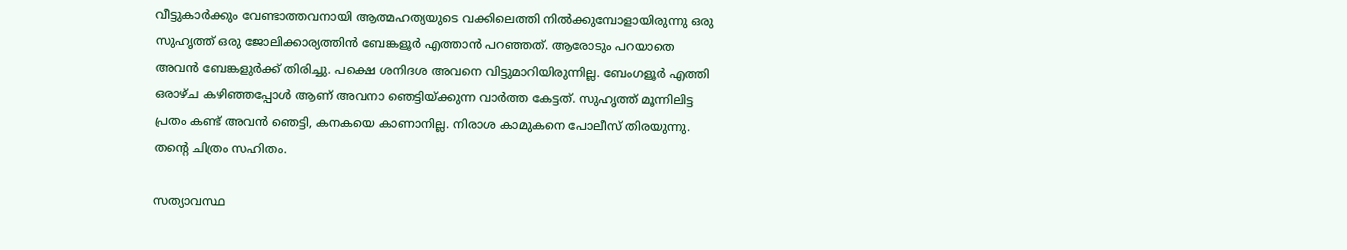വീട്ടുകാർക്കും വേണ്ടാത്തവനായി ആത്മഹത്യയുടെ വക്കിലെത്തി നിൽക്കുമ്പോളായിരുന്നു ഒരു സുഹൃത്ത് ഒരു ജോലിക്കാര്യത്തിൻ ബേങ്കളൂർ എത്താൻ പറഞ്ഞത്. ആരോടും പറയാതെ അവൻ ബേങ്കളുർക്ക് തിരിച്ചു. പക്ഷെ ശനിദശ അവനെ വിട്ടുമാറിയിരുന്നില്ല. ബേംഗളൂർ എത്തി ഒരാഴ്ച കഴിഞ്ഞപ്പോൾ ആണ് അവനാ ഞെട്ടിയ്ക്കുന്ന വാർത്ത കേട്ടത്. സുഹൃത്ത് മൂന്നിലിട്ട പ്രതം കണ്ട് അവൻ ഞെട്ടി, കനകയെ കാണാനില്ല. നിരാശ കാമുകനെ പോലീസ് തിരയുന്നു. തന്റെ ചിത്രം സഹിതം.

സത്യാവസ്ഥ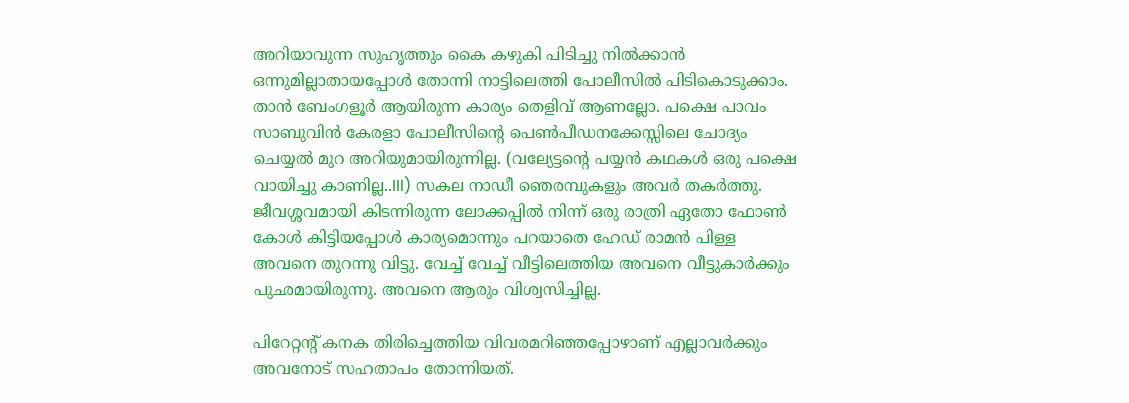അറിയാവുന്ന സുഹൃത്തും കൈ കഴുകി പിടിച്ചു നിൽക്കാൻ ഒന്നുമില്ലാതായപ്പോൾ തോന്നി നാട്ടിലെത്തി പോലീസിൽ പിടികൊടുക്കാം. താൻ ബേംഗളൂർ ആയിരുന്ന കാര്യം തെളിവ് ആണല്ലോ. പക്ഷെ പാവം സാബുവിൻ കേരളാ പോലീസിന്റെ പെൺപീഡനക്കേസ്സിലെ ചോദ്യം ചെയ്യൽ മുറ അറിയുമായിരുന്നില്ല. (വല്യേട്ടന്റെ പയ്യൻ കഥകൾ ഒരു പക്ഷെ വായിച്ചു കാണില്ല..III) സകല നാഡീ ഞെരമ്പുകളും അവർ തകർത്തു. ജീവശ്ശവമായി കിടന്നിരുന്ന ലോക്കപ്പിൽ നിന്ന് ഒരു രാത്രി ഏതോ ഫോൺ കോൾ കിട്ടിയപ്പോൾ കാര്യമൊന്നും പറയാതെ ഹേഡ് രാമൻ പിള്ള അവനെ തുറന്നു വിട്ടു. വേച്ച് വേച്ച് വീട്ടിലെത്തിയ അവനെ വീട്ടുകാർക്കും പുഛമായിരുന്നു. അവനെ ആരും വിശ്വസിച്ചില്ല.

പിറേറ്റന്റ് കനക തിരിച്ചെത്തിയ വിവരമറിഞ്ഞപ്പോഴാണ് എല്ലാവർക്കും അവനോട് സഹതാപം തോന്നിയത്.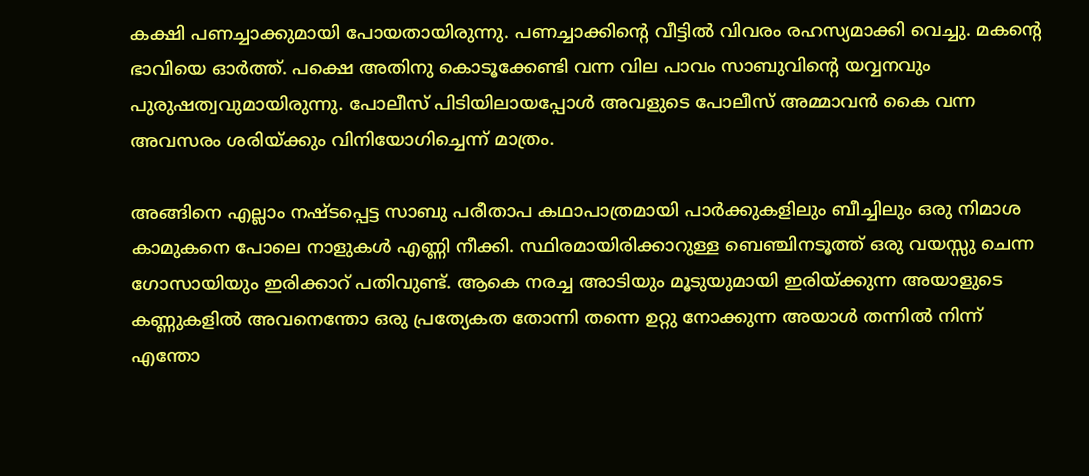കക്ഷി പണച്ചാക്കുമായി പോയതായിരുന്നു. പണച്ചാക്കിന്റെ വീട്ടിൽ വിവരം രഹസ്യമാക്കി വെച്ചു. മകന്റെ ഭാവിയെ ഓർത്ത്. പക്ഷെ അതിനു കൊടൂക്കേണ്ടി വന്ന വില പാവം സാബുവിന്റെ യവ്വനവും പുരുഷത്വവുമായിരുന്നു. പോലീസ് പിടിയിലായപ്പോൾ അവളുടെ പോലീസ് അമ്മാവൻ കൈ വന്ന അവസരം ശരിയ്ക്കും വിനിയോഗിച്ചെന്ന് മാത്രം.

അങ്ങിനെ എല്ലാം നഷ്ടപ്പെട്ട സാബു പരീതാപ കഥാപാത്രമായി പാർക്കുകളിലും ബീച്ചിലും ഒരു നിമാശ കാമുകനെ പോലെ നാളുകൾ എണ്ണി നീക്കി. സ്ഥിരമായിരിക്കാറുള്ള ബെഞ്ചിനടൂത്ത് ഒരു വയസ്സു ചെന്ന ഗോസായിയും ഇരിക്കാറ് പതിവുണ്ട്. ആകെ നരച്ച അാടിയും മൂടുയുമായി ഇരിയ്ക്കുന്ന അയാളുടെ കണ്ണുകളിൽ അവനെന്തോ ഒരു പ്രത്യേകത തോന്നി തന്നെ ഉറ്റു നോക്കുന്ന അയാൾ തന്നിൽ നിന്ന് എന്തോ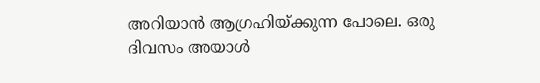അറിയാൻ ആഗ്രഹിയ്ക്കുന്ന പോലെ. ഒരു ദിവസം അയാൾ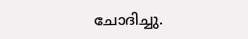ചോദിച്ചു.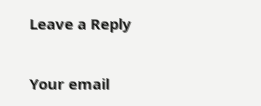Leave a Reply

Your email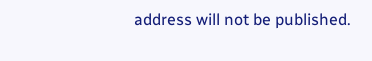address will not be published.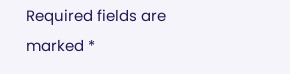Required fields are marked *